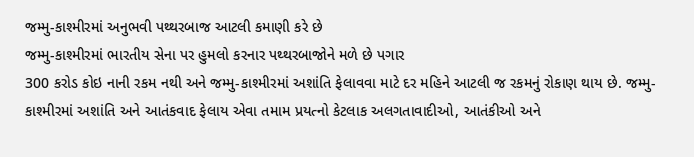જમ્મુ-કાશ્મીરમાં અનુભવી પથ્થરબાજ આટલી કમાણી કરે છે
જમ્મુ-કાશ્મીરમાં ભારતીય સેના પર હુમલો કરનાર પથ્થરબાજોને મળે છે પગાર
300 કરોડ કોઇ નાની રકમ નથી અને જમ્મુ-કાશ્મીરમાં અશાંતિ ફેલાવવા માટે દર મહિને આટલી જ રકમનું રોકાણ થાય છે. જમ્મુ-કાશ્મીરમાં અશાંતિ અને આતંકવાદ ફેલાય એવા તમામ પ્રયત્નો કેટલાક અલગતાવાદીઓ, આતંકીઓ અને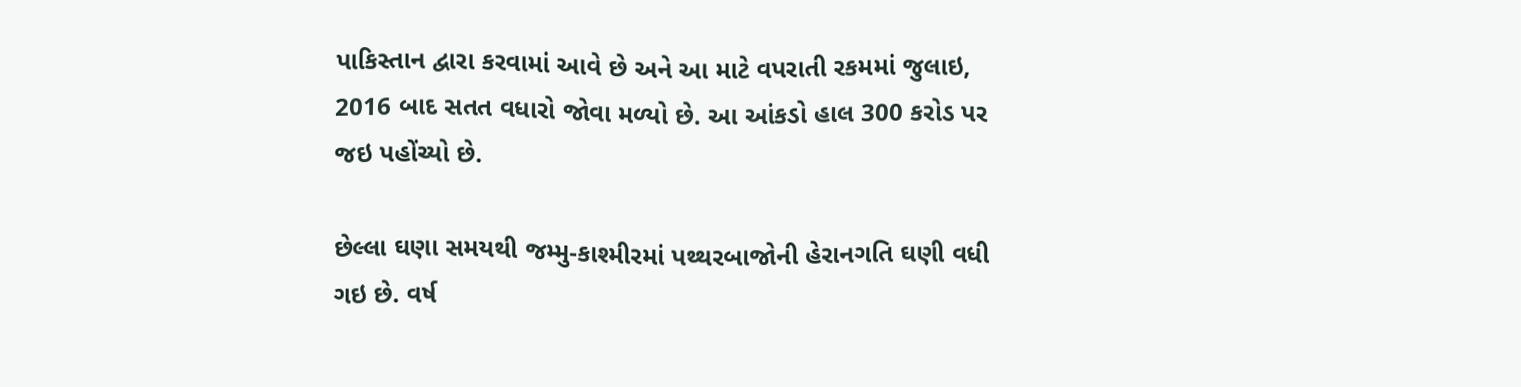પાકિસ્તાન દ્વારા કરવામાં આવે છે અને આ માટે વપરાતી રકમમાં જુલાઇ, 2016 બાદ સતત વધારો જોવા મળ્યો છે. આ આંકડો હાલ 300 કરોડ પર જઇ પહોંચ્યો છે.

છેલ્લા ઘણા સમયથી જમ્મુ-કાશ્મીરમાં પથ્થરબાજોની હેરાનગતિ ઘણી વધી ગઇ છે. વર્ષ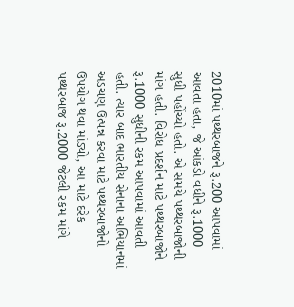2010માં પથ્થરબાજને રૂ.200 આપવામાં આવતા હતા, જે આંકડો વધીને રૂ.1000 સુધી પહોંચ્યો હતો. એ સમયે પથ્થરબાજોની માંગ હતી. વિરોધ પ્રદર્શન માટે પથ્થરબાજોને રૂ.1000 સુધીની રકમ આપવામાં આવતી હતી. ત્યાર બાદ ભારતીય સેનાના અભિયાનમાં અડચણ ઉત્પન્ન કરવા માટે પથ્થરબાજોનો ઉપયોગ થવા માંડ્યો, આ માટે દરેક પથ્થરબાજ રૂ.2000 જેટલી રકમ માંગે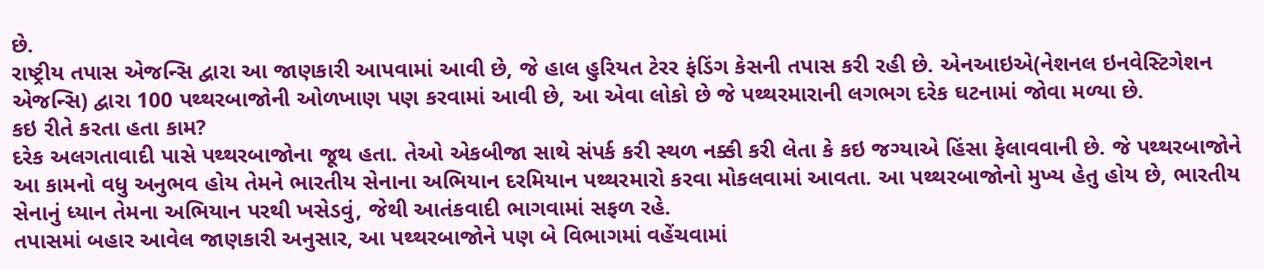છે.
રાષ્ટ્રીય તપાસ એજન્સિ દ્વારા આ જાણકારી આપવામાં આવી છે, જે હાલ હુરિયત ટેરર ફંડિંગ કેસની તપાસ કરી રહી છે. એનઆઇએ(નેશનલ ઇનવેસ્ટિગેશન એજન્સિ) દ્વારા 100 પથ્થરબાજોની ઓળખાણ પણ કરવામાં આવી છે, આ એવા લોકો છે જે પથ્થરમારાની લગભગ દરેક ઘટનામાં જોવા મળ્યા છે.
કઇ રીતે કરતા હતા કામ?
દરેક અલગતાવાદી પાસે પથ્થરબાજોના જૂથ હતા. તેઓ એકબીજા સાથે સંપર્ક કરી સ્થળ નક્કી કરી લેતા કે કઇ જગ્યાએ હિંસા ફેલાવવાની છે. જે પથ્થરબાજોને આ કામનો વધુ અનુભવ હોય તેમને ભારતીય સેનાના અભિયાન દરમિયાન પથ્થરમારો કરવા મોકલવામાં આવતા. આ પથ્થરબાજોનો મુખ્ય હેતુ હોય છે, ભારતીય સેનાનું ધ્યાન તેમના અભિયાન પરથી ખસેડવું, જેથી આતંકવાદી ભાગવામાં સફળ રહે.
તપાસમાં બહાર આવેલ જાણકારી અનુસાર, આ પથ્થરબાજોને પણ બે વિભાગમાં વહેંચવામાં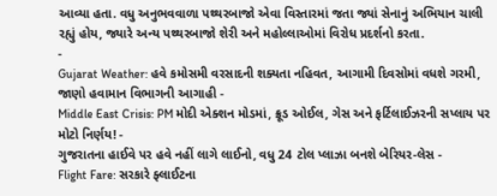આવ્યા હતા. વધુ અનુભવવાળા પથ્થરબાજો એવા વિસ્તારમાં જતા જ્યાં સેનાનું અભિયાન ચાલી રહ્યું હોય, જ્યારે અન્ય પથ્થરબાજો શેરી અને મહોલ્લાઓમાં વિરોધ પ્રદર્શનો કરતા.
-
Gujarat Weather: હવે કમોસમી વરસાદની શક્યતા નહિવત, આગામી દિવસોમાં વધશે ગરમી, જાણો હવામાન વિભાગની આગાહી -
Middle East Crisis: PM મોદી એક્શન મોડમાં, ક્રૂડ ઓઈલ, ગેસ અને ફર્ટિલાઈઝરની સપ્લાય પર મોટો નિર્ણય! -
ગુજરાતના હાઈવે પર હવે નહીં લાગે લાઈનો, વધુ 24 ટોલ પ્લાઝા બનશે બેરિયર-લેસ -
Flight Fare: સરકારે ફ્લાઈટના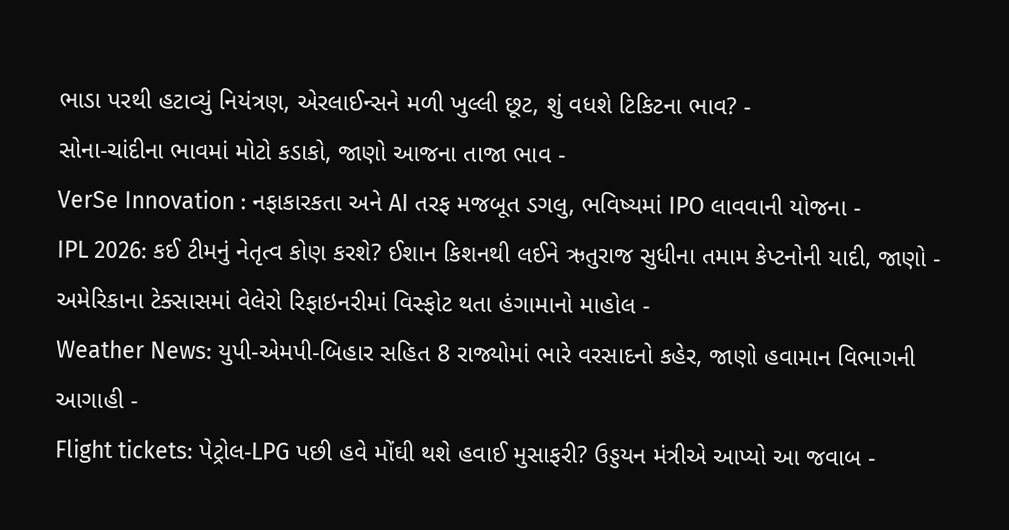ભાડા પરથી હટાવ્યું નિયંત્રણ, એરલાઈન્સને મળી ખુલ્લી છૂટ, શું વધશે ટિકિટના ભાવ? -
સોના-ચાંદીના ભાવમાં મોટો કડાકો, જાણો આજના તાજા ભાવ -
VerSe Innovation : નફાકારકતા અને AI તરફ મજબૂત ડગલુ, ભવિષ્યમાં IPO લાવવાની યોજના -
IPL 2026: કઈ ટીમનું નેતૃત્વ કોણ કરશે? ઈશાન કિશનથી લઈને ઋતુરાજ સુધીના તમામ કેપ્ટનોની યાદી, જાણો -
અમેરિકાના ટેક્સાસમાં વેલેરો રિફાઇનરીમાં વિસ્ફોટ થતા હંગામાનો માહોલ -
Weather News: યુપી-એમપી-બિહાર સહિત 8 રાજ્યોમાં ભારે વરસાદનો કહેર, જાણો હવામાન વિભાગની આગાહી -
Flight tickets: પેટ્રોલ-LPG પછી હવે મોંઘી થશે હવાઈ મુસાફરી? ઉડ્ડયન મંત્રીએ આપ્યો આ જવાબ -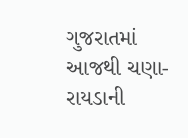ગુજરાતમાં આજથી ચણા-રાયડાની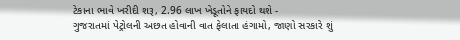ટેકાના ભાવે ખરીદી શરૂ, 2.96 લાખ ખેડૂતોને ફાયદો થશે -
ગુજરાતમાં પેટ્રોલની અછત હોવાની વાત ફેલાતા હંગામો, જાણો સરકારે શું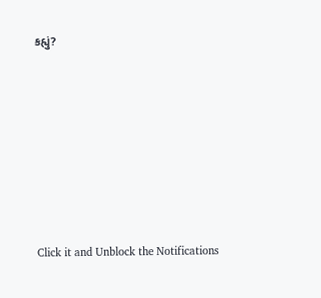કહ્યું?










Click it and Unblock the Notifications